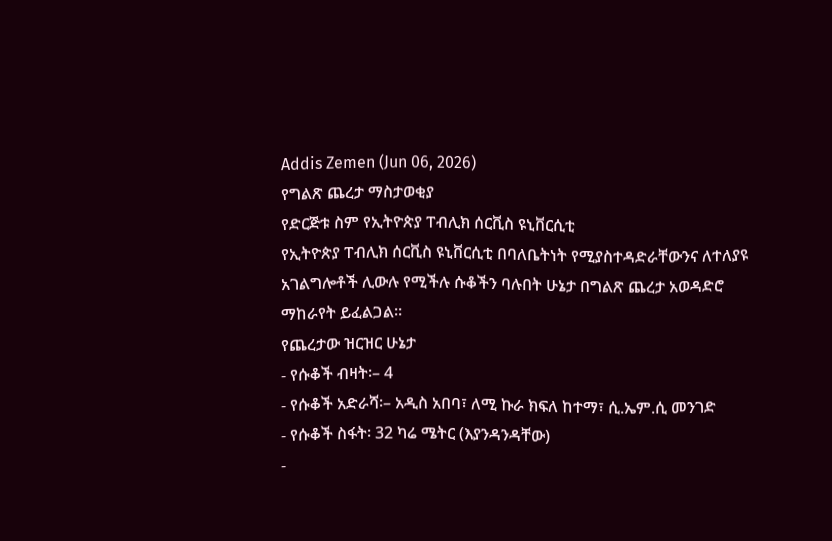Addis Zemen (Jun 06, 2026)
የግልጽ ጨረታ ማስታወቂያ
የድርጅቱ ስም የኢትዮጵያ ፐብሊክ ሰርቪስ ዩኒቨርሲቲ
የኢትዮጵያ ፐብሊክ ሰርቪስ ዩኒቨርሲቲ በባለቤትነት የሚያስተዳድራቸውንና ለተለያዩ አገልግሎቶች ሊውሉ የሚችሉ ሱቆችን ባሉበት ሁኔታ በግልጽ ጨረታ አወዳድሮ ማከራየት ይፈልጋል።
የጨረታው ዝርዝር ሁኔታ
- የሱቆች ብዛት፡– 4
- የሱቆች አድራሻ፡– አዲስ አበባ፣ ለሚ ኩራ ክፍለ ከተማ፣ ሲ.ኤም.ሲ መንገድ
- የሱቆች ስፋት፡ 32 ካሬ ሜትር (እያንዳንዳቸው)
-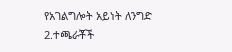የአገልግሎት አይነት ለንግድ
2.ተጫራቾች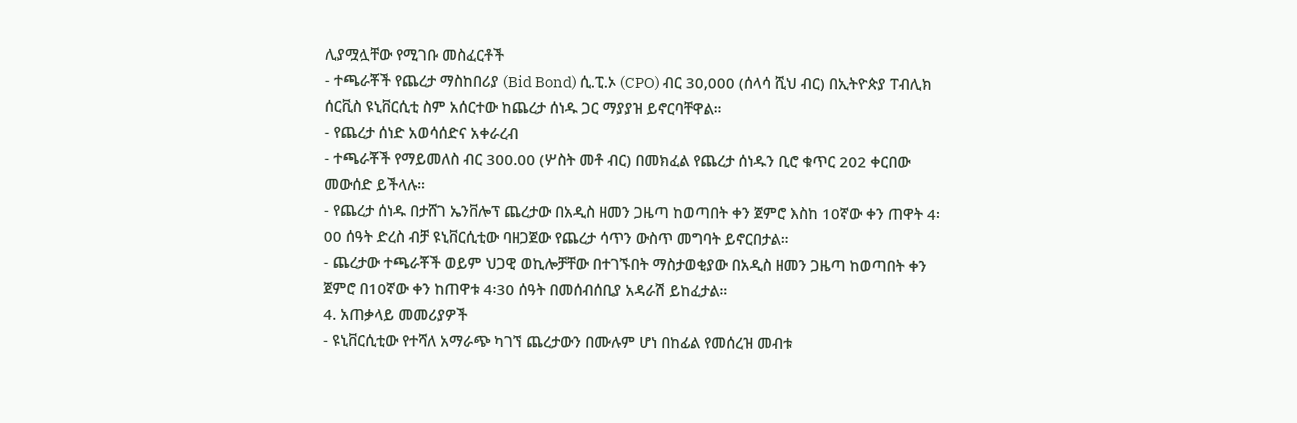ሊያሟሏቸው የሚገቡ መስፈርቶች
- ተጫራቾች የጨረታ ማስከበሪያ (Bid Bond) ሲ.ፒ.ኦ (CPO) ብር 30,000 (ሰላሳ ሺህ ብር) በኢትዮጵያ ፐብሊክ ሰርቪስ ዩኒቨርሲቲ ስም አሰርተው ከጨረታ ሰነዱ ጋር ማያያዝ ይኖርባቸዋል።
- የጨረታ ሰነድ አወሳሰድና አቀራረብ
- ተጫራቾች የማይመለስ ብር 300.00 (ሦስት መቶ ብር) በመክፈል የጨረታ ሰነዱን ቢሮ ቁጥር 202 ቀርበው መውሰድ ይችላሉ።
- የጨረታ ሰነዱ በታሸገ ኤንቨሎፕ ጨረታው በአዲስ ዘመን ጋዜጣ ከወጣበት ቀን ጀምሮ እስከ 10ኛው ቀን ጠዋት 4፡00 ሰዓት ድረስ ብቻ ዩኒቨርሲቲው ባዘጋጀው የጨረታ ሳጥን ውስጥ መግባት ይኖርበታል።
- ጨረታው ተጫራቾች ወይም ህጋዊ ወኪሎቻቸው በተገኙበት ማስታወቂያው በአዲስ ዘመን ጋዜጣ ከወጣበት ቀን ጀምሮ በ10ኛው ቀን ከጠዋቱ 4፡30 ሰዓት በመሰብሰቢያ አዳራሽ ይከፈታል።
4. አጠቃላይ መመሪያዎች
- ዩኒቨርሲቲው የተሻለ አማራጭ ካገኘ ጨረታውን በሙሉም ሆነ በከፊል የመሰረዝ መብቱ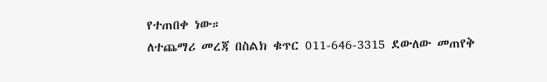የተጠበቀ ነው።
ለተጨማሪ መረጃ በስልክ ቁጥር 011-646-3315 ደውለው መጠየቅ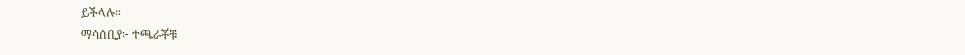ይችላሉ።
ማሳሰቢያ፦ ተጫራቾቹ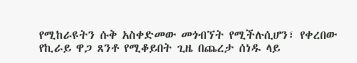የሚከራዩትን ሱቅ አስቀድመው መጎብኘት የሚችሉሲሆን፣ የቀረበው የኪራይ ዋጋ ጸንቶ የሚቆይበት ጊዜ በጨረታ ሰነዱ ላይ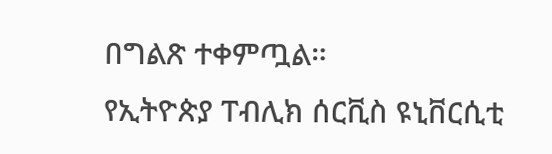በግልጽ ተቀምጧል።
የኢትዮጵያ ፐብሊክ ሰርቪስ ዩኒቨርሲቲ